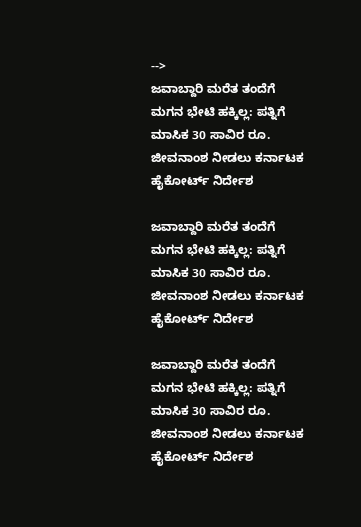-->
ಜವಾಬ್ದಾರಿ ಮರೆತ ತಂದೆಗೆ ಮಗನ ಭೇಟಿ ಹಕ್ಕಿಲ್ಲ: ಪತ್ನಿಗೆ ಮಾಸಿಕ 30 ಸಾವಿರ ರೂ. ಜೀವನಾಂಶ ನೀಡಲು ಕರ್ನಾಟಕ ಹೈಕೋರ್ಟ್‌ ನಿರ್ದೇಶ

ಜವಾಬ್ದಾರಿ ಮರೆತ ತಂದೆಗೆ ಮಗನ ಭೇಟಿ ಹಕ್ಕಿಲ್ಲ: ಪತ್ನಿಗೆ ಮಾಸಿಕ 30 ಸಾವಿರ ರೂ. ಜೀವನಾಂಶ ನೀಡಲು ಕರ್ನಾಟಕ ಹೈಕೋರ್ಟ್‌ ನಿರ್ದೇಶ

ಜವಾಬ್ದಾರಿ ಮರೆತ ತಂದೆಗೆ ಮಗನ ಭೇಟಿ ಹಕ್ಕಿಲ್ಲ: ಪತ್ನಿಗೆ ಮಾಸಿಕ 30 ಸಾವಿರ ರೂ. ಜೀವನಾಂಶ ನೀಡಲು ಕರ್ನಾಟಕ ಹೈಕೋರ್ಟ್‌ ನಿರ್ದೇಶ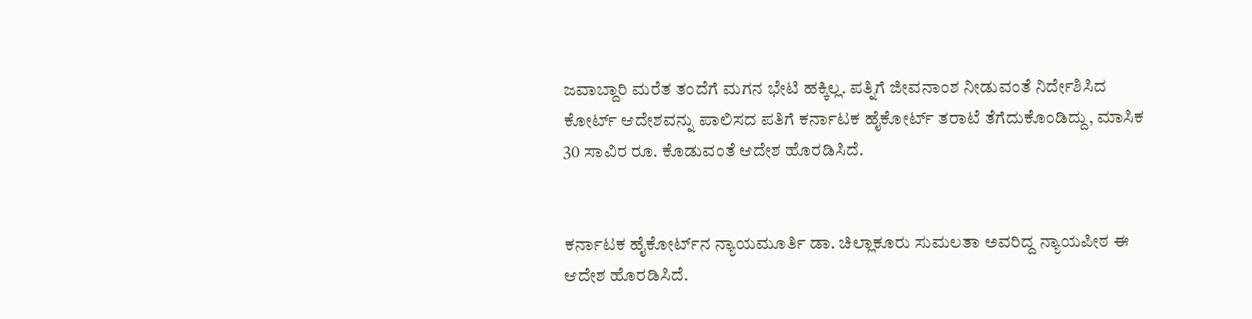ಜವಾಬ್ದಾರಿ ಮರೆತ ತಂದೆಗೆ ಮಗನ ಭೇಟಿ ಹಕ್ಕಿಲ್ಲ. ಪತ್ನಿಗೆ ಜೀವನಾಂಶ ನೀಡುವಂತೆ ನಿರ್ದೇಶಿಸಿದ ಕೋರ್ಟ್ ಆದೇಶವನ್ನು ಪಾಲಿಸದ ಪತಿಗೆ ಕರ್ನಾಟಕ ಹೈಕೋರ್ಟ್‌ ತರಾಟೆ ತೆಗೆದುಕೊಂಡಿದ್ದು, ಮಾಸಿಕ 30 ಸಾವಿರ ರೂ. ಕೊಡುವಂತೆ ಆದೇಶ ಹೊರಡಿಸಿದೆ.


ಕರ್ನಾಟಕ ಹೈಕೋರ್ಟ್‌ನ ನ್ಯಾಯಮೂರ್ತಿ ಡಾ. ಚಿಲ್ಲಾಕೂರು ಸುಮಲತಾ ಅವರಿದ್ದ ನ್ಯಾಯಪೀಠ ಈ ಆದೇಶ ಹೊರಡಿಸಿದೆ.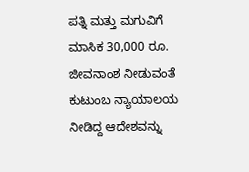ಪತ್ನಿ ಮತ್ತು ಮಗುವಿಗೆ ಮಾಸಿಕ 30,000 ರೂ. ಜೀವನಾಂಶ ನೀಡುವಂತೆ ಕುಟುಂಬ ನ್ಯಾಯಾಲಯ ನೀಡಿದ್ದ ಆದೇಶವನ್ನು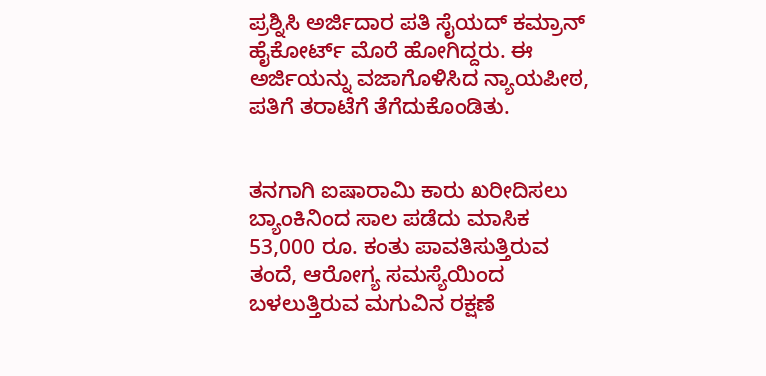ಪ್ರಶ್ನಿಸಿ ಅರ್ಜಿದಾರ ಪತಿ ಸೈಯದ್ ಕಮ್ರಾನ್ ಹೈಕೋರ್ಟ್ ಮೊರೆ ಹೋಗಿದ್ದರು. ಈ ಅರ್ಜಿಯನ್ನು ವಜಾಗೊಳಿಸಿದ ನ್ಯಾಯಪೀಠ, ಪತಿಗೆ ತರಾಟೆಗೆ ತೆಗೆದುಕೊಂಡಿತು.


ತನಗಾಗಿ ಐಷಾರಾಮಿ ಕಾರು ಖರೀದಿಸಲು ಬ್ಯಾಂಕಿನಿಂದ ಸಾಲ ಪಡೆದು ಮಾಸಿಕ 53,000 ರೂ. ಕಂತು ಪಾವತಿಸುತ್ತಿರುವ ತಂದೆ, ಆರೋಗ್ಯ ಸಮಸ್ಯೆಯಿಂದ ಬಳಲುತ್ತಿರುವ ಮಗುವಿನ ರಕ್ಷಣೆ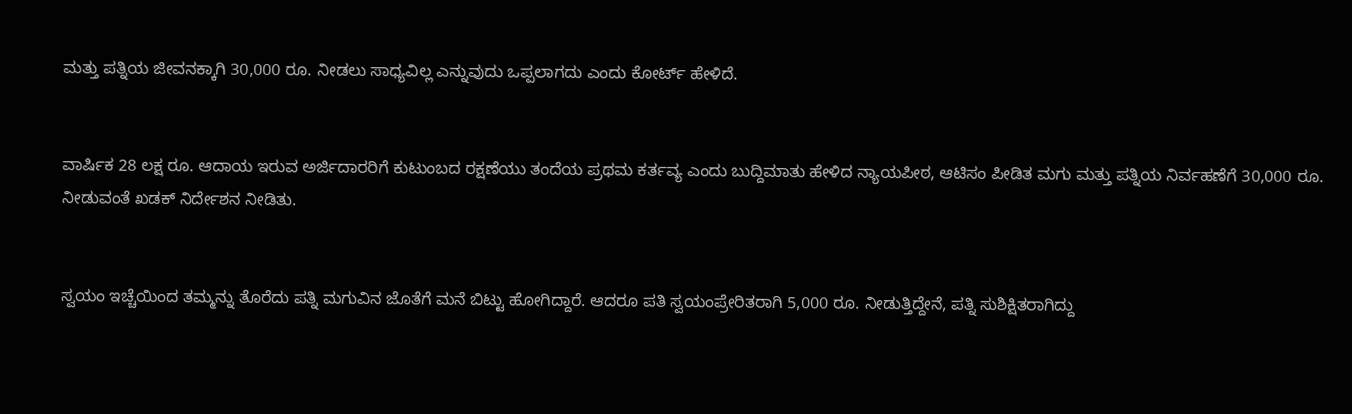ಮತ್ತು ಪತ್ನಿಯ ಜೀವನಕ್ಕಾಗಿ 30,000 ರೂ. ನೀಡಲು ಸಾಧ್ಯವಿಲ್ಲ ಎನ್ನುವುದು ಒಪ್ಪಲಾಗದು ಎಂದು ಕೋರ್ಟ್ ಹೇಳಿದೆ.


ವಾರ್ಷಿಕ 28 ಲಕ್ಷ ರೂ. ಆದಾಯ ಇರುವ ಅರ್ಜಿದಾರರಿಗೆ ಕುಟುಂಬದ ರಕ್ಷಣೆಯು ತಂದೆಯ ಪ್ರಥಮ ಕರ್ತವ್ಯ ಎಂದು ಬುದ್ದಿಮಾತು ಹೇಳಿದ ನ್ಯಾಯಪೀಠ, ಆಟಿಸಂ ಪೀಡಿತ ಮಗು ಮತ್ತು ಪತ್ನಿಯ ನಿರ್ವಹಣೆಗೆ 30,000 ರೂ. ನೀಡುವಂತೆ ಖಡಕ್ ನಿರ್ದೇಶನ ನೀಡಿತು.


ಸ್ವಯಂ ಇಚ್ಚೆಯಿಂದ ತಮ್ಮನ್ನು ತೊರೆದು ಪತ್ನಿ ಮಗುವಿನ ಜೊತೆಗೆ ಮನೆ ಬಿಟ್ಟು ಹೋಗಿದ್ದಾರೆ. ಆದರೂ ಪತಿ ಸ್ವಯಂಪ್ರೇರಿತರಾಗಿ 5,000 ರೂ. ನೀಡುತ್ತಿದ್ದೇನೆ, ಪತ್ನಿ ಸುಶಿಕ್ಷಿತರಾಗಿದ್ದು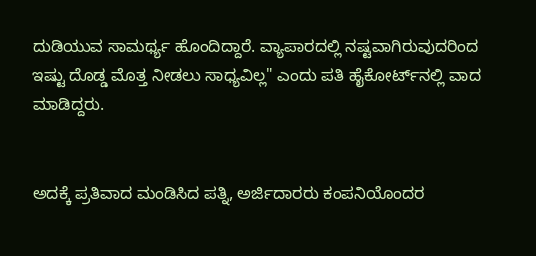ದುಡಿಯುವ ಸಾಮರ್ಥ್ಯ ಹೊಂದಿದ್ದಾರೆ. ವ್ಯಾಪಾರದಲ್ಲಿ ನಷ್ಟವಾಗಿರುವುದರಿಂದ ಇಷ್ಟು ದೊಡ್ಡ ಮೊತ್ತ ನೀಡಲು ಸಾಧ್ಯವಿಲ್ಲ" ಎಂದು ಪತಿ ಹೈಕೋರ್ಟ್‌ನಲ್ಲಿ ವಾದ ಮಾಡಿದ್ದರು.


ಅದಕ್ಕೆ ಪ್ರತಿವಾದ ಮಂಡಿಸಿದ ಪತ್ನಿ, ಅರ್ಜಿದಾರರು ಕಂಪನಿಯೊಂದರ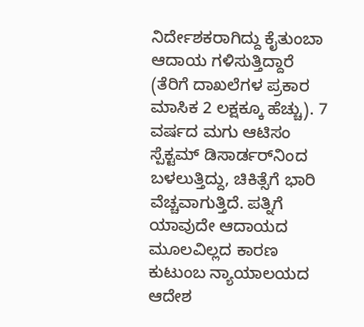ನಿರ್ದೇಶಕರಾಗಿದ್ದು ಕೈತುಂಬಾ ಆದಾಯ ಗಳಿಸುತ್ತಿದ್ದಾರೆ (ತೆರಿಗೆ ದಾಖಲೆಗಳ ಪ್ರಕಾರ ಮಾಸಿಕ 2 ಲಕ್ಷಕ್ಕೂ ಹೆಚ್ಚು). 7 ವರ್ಷದ ಮಗು ಆಟಿಸಂ ಸ್ಪೆಕ್ಟಮ್ ಡಿಸಾರ್ಡರ್‌ನಿಂದ ಬಳಲುತ್ತಿದ್ದು, ಚಿಕಿತ್ಸೆಗೆ ಭಾರಿ ವೆಚ್ಚವಾಗುತ್ತಿದೆ. ಪತ್ನಿಗೆ ಯಾವುದೇ ಆದಾಯದ ಮೂಲವಿಲ್ಲದ ಕಾರಣ ಕುಟುಂಬ ನ್ಯಾಯಾಲಯದ ಆದೇಶ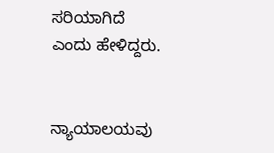ಸರಿಯಾಗಿದೆ ಎಂದು ಹೇಳಿದ್ದರು.


ನ್ಯಾಯಾಲಯವು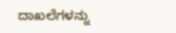ದಾಖಲೆಗಳನ್ನು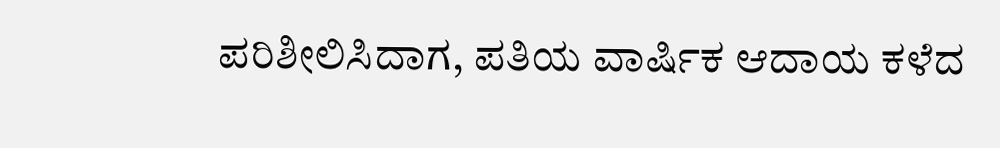ಪರಿಶೀಲಿಸಿದಾಗ, ಪತಿಯ ವಾರ್ಷಿಕ ಆದಾಯ ಕಳೆದ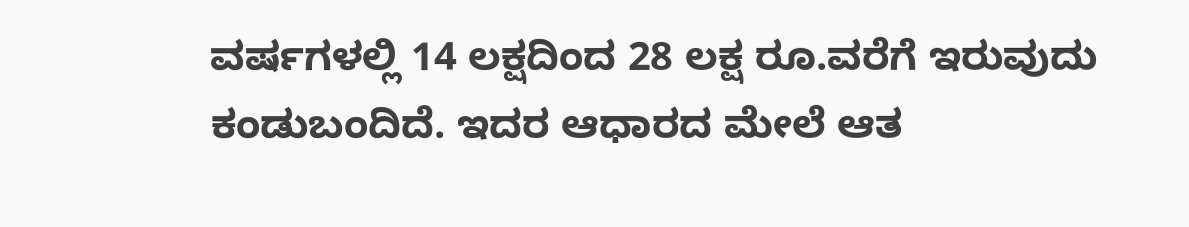ವರ್ಷಗಳಲ್ಲಿ 14 ಲಕ್ಷದಿಂದ 28 ಲಕ್ಷ ರೂ.ವರೆಗೆ ಇರುವುದು ಕಂಡುಬಂದಿದೆ. ಇದರ ಆಧಾರದ ಮೇಲೆ ಆತ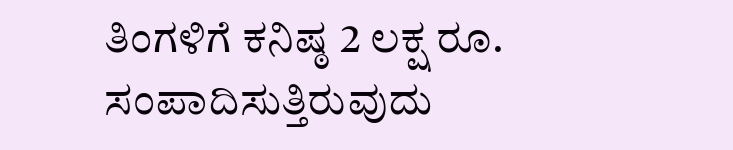ತಿಂಗಳಿಗೆ ಕನಿಷ್ಠ 2 ಲಕ್ಷ ರೂ. ಸಂಪಾದಿಸುತ್ತಿರುವುದು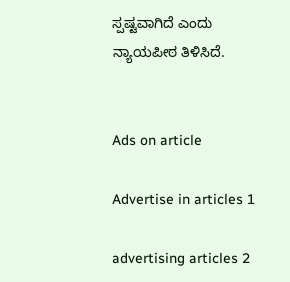ಸ್ಪಷ್ಟವಾಗಿದೆ ಎಂದು ನ್ಯಾಯಪೀಠ ತಿಳಿಸಿದೆ.


Ads on article

Advertise in articles 1

advertising articles 2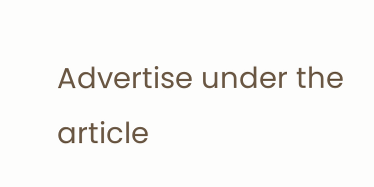Advertise under the article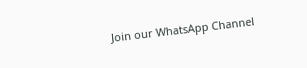Join our WhatsApp Channel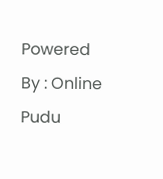Powered By : Online Pudu